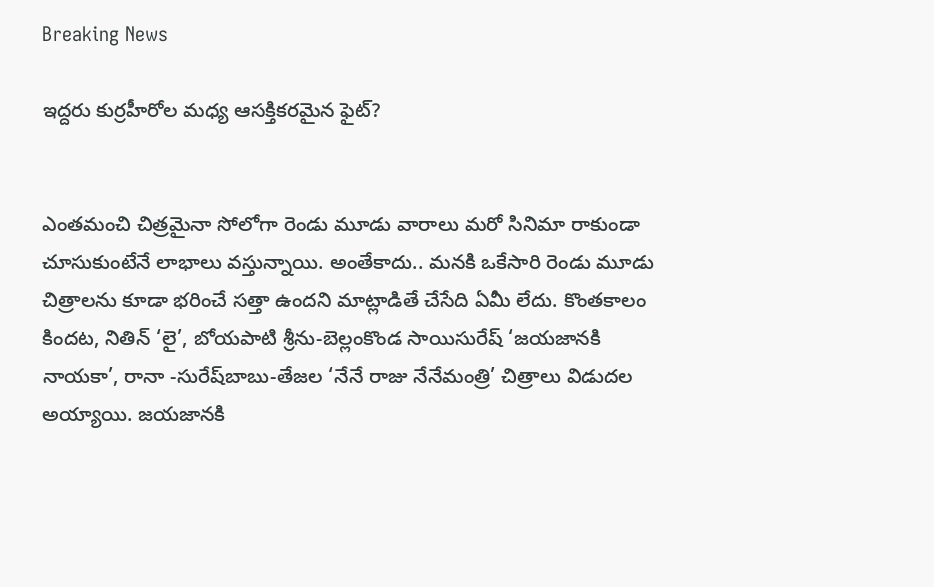Breaking News

ఇద్దరు కుర్రహీరోల మధ్య ఆసక్తికరమైన ఫైట్?


ఎంతమంచి చిత్రమైనా సోలోగా రెండు మూడు వారాలు మరో సినిమా రాకుండా చూసుకుంటేనే లాభాలు వస్తున్నాయి. అంతేకాదు.. మనకి ఒకేసారి రెండు మూడు చిత్రాలను కూడా భరించే సత్తా ఉందని మాట్లాడితే చేసేది ఏమీ లేదు. కొంతకాలం కిందట, నితిన్‌ ‘లై’, బోయపాటి శ్రీను-బెల్లంకొండ సాయిసురేష్‌ ‘జయజానకి నాయకా’, రానా -సురేష్‌బాబు-తేజల ‘నేనే రాజు నేనేమంత్రి’ చిత్రాలు విడుదల అయ్యాయి. జయజానకి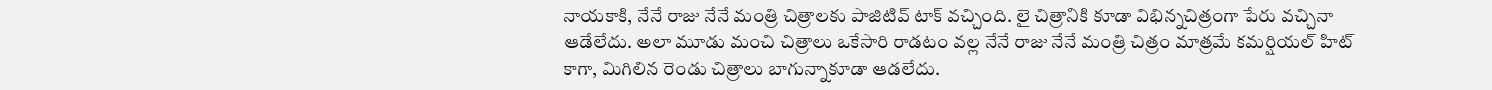నాయకాకి, నేనే రాజు నేనే మంత్రి చిత్రాలకు పాజిటివ్‌ టాక్‌ వచ్చింది. లై చిత్రానికి కూడా విభిన్నచిత్రంగా పేరు వచ్చినా ఆడేలేదు. అలా మూడు మంచి చిత్రాలు ఒకేసారి రాడటం వల్ల నేనే రాజు నేనే మంత్రి చిత్రం మాత్రమే కమర్షియల్‌ హిట్‌ కాగా, మిగిలిన రెండు చిత్రాలు బాగున్నాకూడా ఆడలేదు.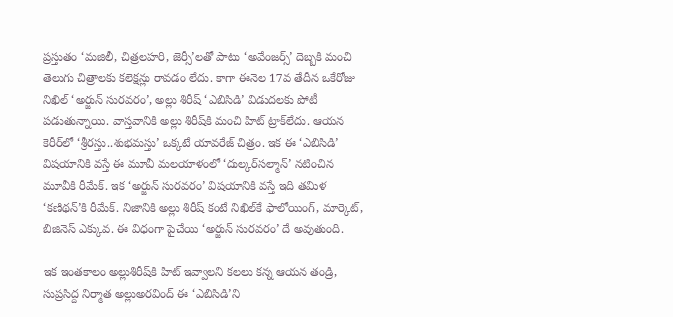ప్రస్తుతం ‘మజిలీ, చిత్రలహరి, జెర్సీ’లతో పాటు ‘అవేంజర్స్‌’ దెబ్బకి మంచి తెలుగు చిత్రాలకు కలెక్షన్లు రావడం లేదు. కాగా ఈనెల 17వ తేదీన ఒకేరోజు నిఖిల్‌ ‘అర్జున్‌ సురవరం’, అల్లు శిరీష్‌ ‘ఎబిసిడి’ విడుదలకు పోటీ పడుతున్నాయి. వాస్తవానికి అల్లు శిరీష్‌కి మంచి హిట్‌ ట్రాక్‌లేదు. ఆయన కెరీర్‌లో ‘శ్రీరస్తు..శుభమస్తు’ ఒక్కటే యావరేజ్‌ చిత్రం. ఇక ఈ ‘ఎబిసిడి’ విషయానికి వస్తే ఈ మూవీ మలయాళంలో ‘దుల్కర్‌సల్మాన్‌’ నటించిన మూవీకి రీమేక్‌. ఇక ‘అర్జున్‌ సురవరం’ విషయానికి వస్తే ఇది తమిళ ‘కణిథన్‌’కి రీమేక్‌. నిజానికి అల్లు శిరీష్‌ కంటే నిఖిల్‌కే ఫాలోయింగ్‌, మార్కెట్‌, బిజినెస్‌ ఎక్కువ. ఈ విధంగా పైచేయి ‘అర్జున్‌ సురవరం’ దే అవుతుంది.

ఇక ఇంతకాలం అల్లుశిరీష్‌కి హిట్‌ ఇవ్వాలని కలలు కన్న ఆయన తండ్రి, సుప్రసిద్ద నిర్మాత అల్లుఅరవింద్‌ ఈ ‘ఎబిసిడి’ని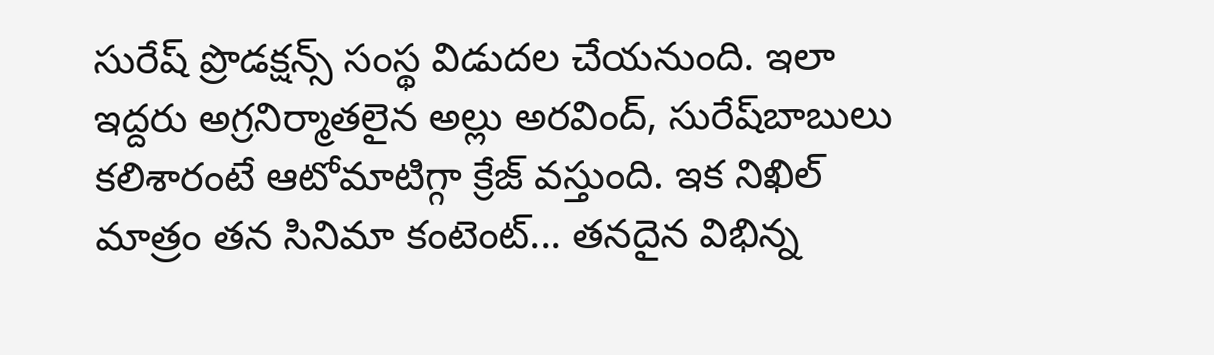సురేష్‌ ప్రొడక్షన్స్‌ సంస్థ విడుదల చేయనుంది. ఇలా ఇద్దరు అగ్రనిర్మాతలైన అల్లు అరవింద్‌, సురేష్‌బాబులు కలిశారంటే ఆటోమాటిగ్గా క్రేజ్‌ వస్తుంది. ఇక నిఖిల్‌ మాత్రం తన సినిమా కంటెంట్‌... తనదైన విభిన్న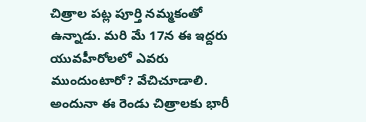చిత్రాల పట్ల పూర్తి నమ్మకంతో ఉన్నాడు. మరి మే 17న ఈ ఇద్దరు యువహీరోలలో ఎవరు ముందుంటారో? వేచిచూడాలి. అందునా ఈ రెండు చిత్రాలకు భారీ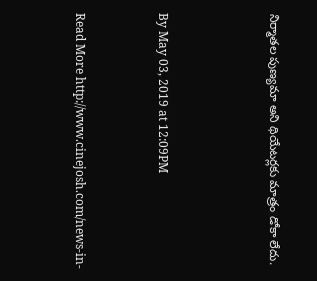నిర్మాతల పుణ్యమా అని థియేటర్లకు మాత్రం డోకా లేదు.



By May 03, 2019 at 12:09PM


Read More http://www.cinejosh.com/news-in-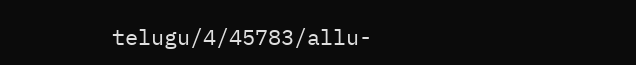telugu/4/45783/allu-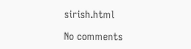sirish.html

No comments